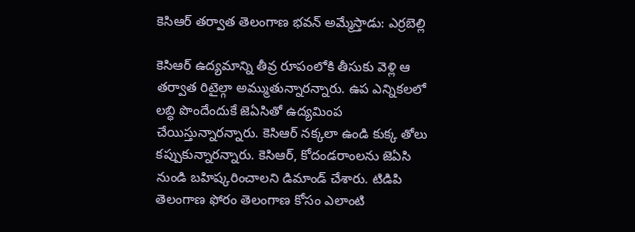కెసిఆర్ తర్వాత తెలంగాణ భవన్ అమ్మేస్తాడు: ఎర్రబెల్లి

కెసిఆర్ ఉద్యమాన్ని తీవ్ర రూపంలోకి తీసుకు వెళ్లి ఆ తర్వాత రిటైల్గా అమ్ముతున్నారన్నారు. ఉప ఎన్నికలలో లబ్ధి పొందేందుకే జెఏసితో ఉద్యమింప చేయిస్తున్నారన్నారు. కెసిఆర్ నక్కలా ఉండి కుక్క తోలు కప్పుకున్నారన్నారు. కెసిఆర్, కోదండరాంలను జెఏసి నుండి బహిష్కరించాలని డిమాండ్ చేశారు. టిడిపి తెలంగాణ ఫోరం తెలంగాణ కోసం ఎలాంటి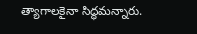త్యాగాలకైనా సిద్ధమన్నారు.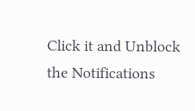Click it and Unblock the Notifications